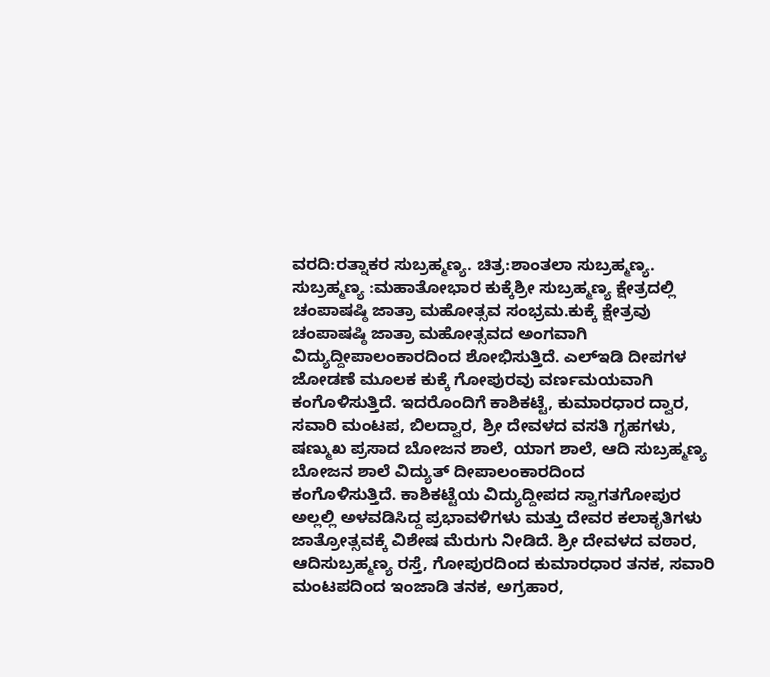ವರದಿ:ರತ್ನಾಕರ ಸುಬ್ರಹ್ಮಣ್ಯ. ಚಿತ್ರ:ಶಾಂತಲಾ ಸುಬ್ರಹ್ಮಣ್ಯ.
ಸುಬ್ರಹ್ಮಣ್ಯ :ಮಹಾತೋಭಾರ ಕುಕ್ಕೆಶ್ರೀ ಸುಬ್ರಹ್ಮಣ್ಯ ಕ್ಷೇತ್ರದಲ್ಲಿ ಚಂಪಾಷಷ್ಠಿ ಜಾತ್ರಾ ಮಹೋತ್ಸವ ಸಂಭ್ರಮ.ಕುಕ್ಕೆ ಕ್ಷೇತ್ರವು ಚಂಪಾಷಷ್ಠಿ ಜಾತ್ರಾ ಮಹೋತ್ಸವದ ಅಂಗವಾಗಿ ವಿದ್ಯುದ್ದೀಪಾಲಂಕಾರದಿಂದ ಶೋಭಿಸುತ್ತಿದೆ. ಎಲ್ಇಡಿ ದೀಪಗಳ ಜೋಡಣೆ ಮೂಲಕ ಕುಕ್ಕೆ ಗೋಪುರವು ವರ್ಣಮಯವಾಗಿ ಕಂಗೊಳಿಸುತ್ತಿದೆ. ಇದರೊಂದಿಗೆ ಕಾಶಿಕಟ್ಟೆ, ಕುಮಾರಧಾರ ದ್ವಾರ, ಸವಾರಿ ಮಂಟಪ, ಬಿಲದ್ವಾರ, ಶ್ರೀ ದೇವಳದ ವಸತಿ ಗೃಹಗಳು, ಷಣ್ಮುಖ ಪ್ರಸಾದ ಬೋಜನ ಶಾಲೆ, ಯಾಗ ಶಾಲೆ, ಆದಿ ಸುಬ್ರಹ್ಮಣ್ಯ ಬೋಜನ ಶಾಲೆ ವಿದ್ಯುತ್ ದೀಪಾಲಂಕಾರದಿಂದ
ಕಂಗೊಳಿಸುತ್ತಿದೆ. ಕಾಶಿಕಟ್ಟೆಯ ವಿದ್ಯುದ್ದೀಪದ ಸ್ವಾಗತಗೋಪುರ ಅಲ್ಲಲ್ಲಿ ಅಳವಡಿಸಿದ್ದ ಪ್ರಭಾವಳಿಗಳು ಮತ್ತು ದೇವರ ಕಲಾಕೃತಿಗಳು ಜಾತ್ರೋತ್ಸವಕ್ಕೆ ವಿಶೇಷ ಮೆರುಗು ನೀಡಿದೆ. ಶ್ರೀ ದೇವಳದ ವಠಾರ, ಆದಿಸುಬ್ರಹ್ಮಣ್ಯ ರಸ್ತೆ, ಗೋಪುರದಿಂದ ಕುಮಾರಧಾರ ತನಕ, ಸವಾರಿ ಮಂಟಪದಿಂದ ಇಂಜಾಡಿ ತನಕ, ಅಗ್ರಹಾರ,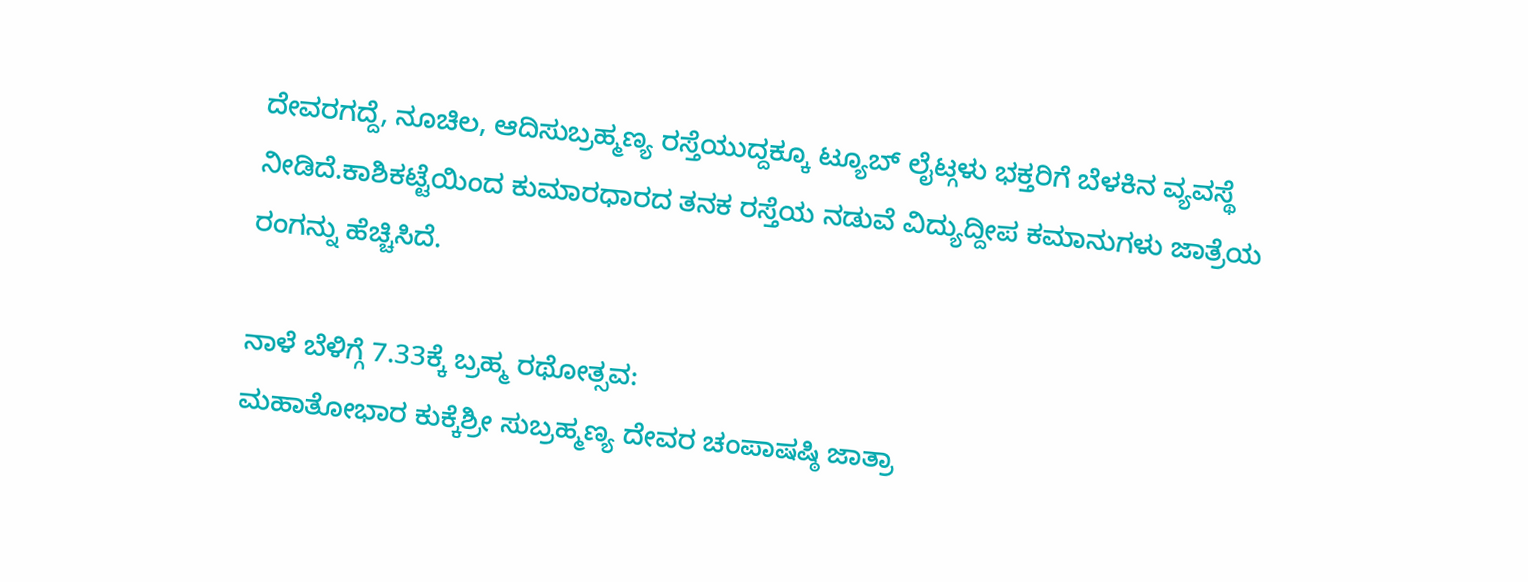ದೇವರಗದ್ದೆ, ನೂಚಿಲ, ಆದಿಸುಬ್ರಹ್ಮಣ್ಯ ರಸ್ತೆಯುದ್ದಕ್ಕೂ ಟ್ಯೂಬ್ ಲೈಟ್ಗಳು ಭಕ್ತರಿಗೆ ಬೆಳಕಿನ ವ್ಯವಸ್ಥೆ ನೀಡಿದೆ.ಕಾಶಿಕಟ್ಟೆಯಿಂದ ಕುಮಾರಧಾರದ ತನಕ ರಸ್ತೆಯ ನಡುವೆ ವಿದ್ಯುದ್ದೀಪ ಕಮಾನುಗಳು ಜಾತ್ರೆಯ ರಂಗನ್ನು ಹೆಚ್ಚಿಸಿದೆ.

ನಾಳೆ ಬೆಳಿಗ್ಗೆ 7.33ಕ್ಕೆ ಬ್ರಹ್ಮ ರಥೋತ್ಸವ:
ಮಹಾತೋಭಾರ ಕುಕ್ಕೆಶ್ರೀ ಸುಬ್ರಹ್ಮಣ್ಯ ದೇವರ ಚಂಪಾಷಷ್ಠಿ ಜಾತ್ರಾ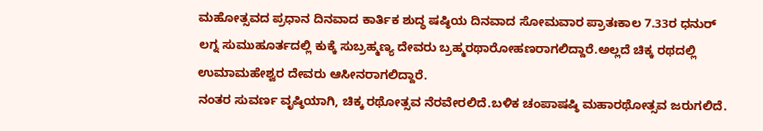ಮಹೋತ್ಸವದ ಪ್ರಧಾನ ದಿನವಾದ ಕಾರ್ತಿಕ ಶುದ್ಧ ಷಷ್ಠಿಯ ದಿನವಾದ ಸೋಮವಾರ ಪ್ರಾತಃಕಾಲ 7.33ರ ಧನುರ್ ಲಗ್ನ ಸುಮುಹೂರ್ತದಲ್ಲಿ ಕುಕ್ಕೆ ಸುಬ್ರಹ್ಮಣ್ಯ ದೇವರು ಬ್ರಹ್ಮರಥಾರೋಹಣರಾಗಲಿದ್ದಾರೆ.ಅಲ್ಲದೆ ಚಿಕ್ಕ ರಥದಲ್ಲಿ ಉಮಾಮಹೇಶ್ವರ ದೇವರು ಆಸೀನರಾಗಲಿದ್ದಾರೆ.
ನಂತರ ಸುವರ್ಣ ವೃಷ್ಠಿಯಾಗಿ, ಚಿಕ್ಕ ರಥೋತ್ಸವ ನೆರವೇರಲಿದೆ.ಬಳಿಕ ಚಂಪಾಷಷ್ಠಿ ಮಹಾರಥೋತ್ಸವ ಜರುಗಲಿದೆ.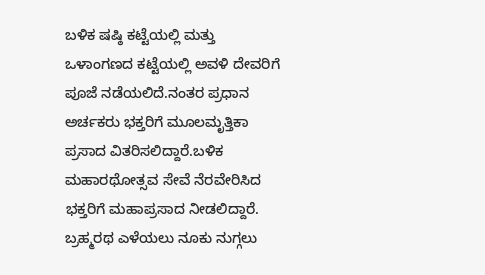ಬಳಿಕ ಷಷ್ಠಿ ಕಟ್ಟೆಯಲ್ಲಿ ಮತ್ತು ಒಳಾಂಗಣದ ಕಟ್ಟೆಯಲ್ಲಿ ಅವಳಿ ದೇವರಿಗೆ ಪೂಜೆ ನಡೆಯಲಿದೆ.ನಂತರ ಪ್ರಧಾನ ಅರ್ಚಕರು ಭಕ್ತರಿಗೆ ಮೂಲಮೃತ್ತಿಕಾ ಪ್ರಸಾದ ವಿತರಿಸಲಿದ್ದಾರೆ.ಬಳಿಕ ಮಹಾರಥೋತ್ಸವ ಸೇವೆ ನೆರವೇರಿಸಿದ ಭಕ್ತರಿಗೆ ಮಹಾಪ್ರಸಾದ ನೀಡಲಿದ್ದಾರೆ. ಬ್ರಹ್ಮರಥ ಎಳೆಯಲು ನೂಕು ನುಗ್ಗಲು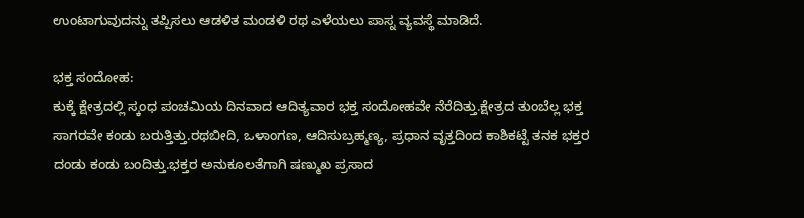ಉಂಟಾಗುವುದನ್ನು ತಪ್ಪಿಸಲು ಆಡಳಿತ ಮಂಡಳಿ ರಥ ಎಳೆಯಲು ಪಾಸ್ನ ವ್ಯವಸ್ಥೆ ಮಾಡಿದೆ.

ಭಕ್ತ ಸಂದೋಹ:
ಕುಕ್ಕೆ ಕ್ಷೇತ್ರದಲ್ಲಿ ಸ್ಕಂಧ ಪಂಚಮಿಯ ದಿನವಾದ ಆದಿತ್ಯವಾರ ಭಕ್ತ ಸಂದೋಹವೇ ನೆರೆದಿತ್ತು.ಕ್ಷೇತ್ರದ ತುಂಬೆಲ್ಲ ಭಕ್ತ ಸಾಗರವೇ ಕಂಡು ಬರುತ್ತಿತ್ತು.ರಥಬೀದಿ, ಒಳಾಂಗಣ, ಆದಿಸುಬ್ರಹ್ಮಣ್ಯ, ಪ್ರಧಾನ ವೃತ್ತದಿಂದ ಕಾಶಿಕಟ್ಟೆ ತನಕ ಭಕ್ತರ ದಂಡು ಕಂಡು ಬಂದಿತ್ತು.ಭಕ್ತರ ಅನುಕೂಲತೆಗಾಗಿ ಷಣ್ಮುಖ ಪ್ರಸಾದ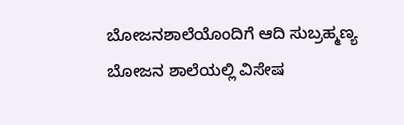ಬೋಜನಶಾಲೆಯೊಂದಿಗೆ ಆದಿ ಸುಬ್ರಹ್ಮಣ್ಯ ಬೋಜನ ಶಾಲೆಯಲ್ಲಿ ವಿಸೇಷ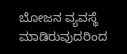ಬೋಜನ ವ್ಯವಸ್ಥೆ ಮಾಡಿರುವುದರಿಂದ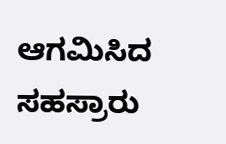ಆಗಮಿಸಿದ ಸಹಸ್ರಾರು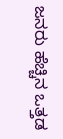ಜನರು ಹೆಚ್ಚಿನ ಒತ್ತಡ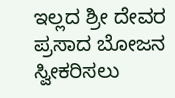ಇಲ್ಲದ ಶ್ರೀ ದೇವರ ಪ್ರಸಾದ ಬೋಜನ ಸ್ವೀಕರಿಸಲು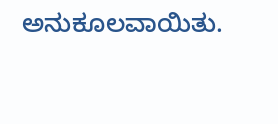ಅನುಕೂಲವಾಯಿತು.